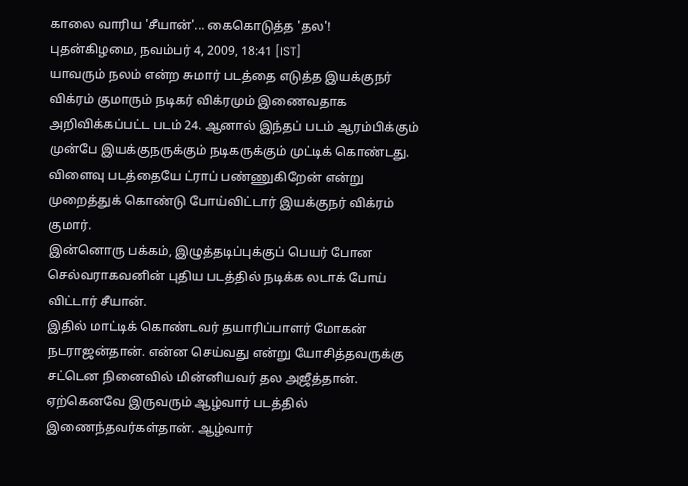காலை வாரிய 'சீயான்'... கைகொடுத்த 'தல'!
புதன்கிழமை, நவம்பர் 4, 2009, 18:41 [IST]
யாவரும் நலம் என்ற சுமார் படத்தை எடுத்த இயக்குநர் விக்ரம் குமாரும் நடிகர் விக்ரமும் இணைவதாக அறிவிக்கப்பட்ட படம் 24. ஆனால் இந்தப் படம் ஆரம்பிக்கும் முன்பே இயக்குநருக்கும் நடிகருக்கும் முட்டிக் கொண்டது. விளைவு படத்தையே ட்ராப் பண்ணுகிறேன் என்று முறைத்துக் கொண்டு போய்விட்டார் இயக்குநர் விக்ரம் குமார்.
இன்னொரு பக்கம், இழுத்தடிப்புக்குப் பெயர் போன செல்வராகவனின் புதிய படத்தில் நடிக்க லடாக் போய் விட்டார் சீயான்.
இதில் மாட்டிக் கொண்டவர் தயாரிப்பாளர் மோகன் நடராஜன்தான். என்ன செய்வது என்று யோசித்தவருக்கு சட்டென நினைவில் மின்னியவர் தல அஜீத்தான்.
ஏற்கெனவே இருவரும் ஆழ்வார் படத்தில் இணைந்தவர்கள்தான். ஆழ்வார்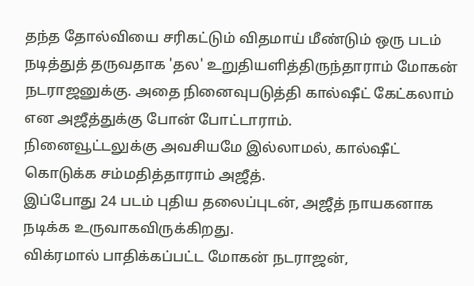தந்த தோல்வியை சரிகட்டும் விதமாய் மீண்டும் ஒரு படம் நடித்துத் தருவதாக 'தல' உறுதியளித்திருந்தாராம் மோகன் நடராஜனுக்கு. அதை நினைவுபடுத்தி கால்ஷீட் கேட்கலாம் என அஜீத்துக்கு போன் போட்டாராம்.
நினைவூட்டலுக்கு அவசியமே இல்லாமல், கால்ஷீட் கொடுக்க சம்மதித்தாராம் அஜீத்.
இப்போது 24 படம் புதிய தலைப்புடன், அஜீத் நாயகனாக நடிக்க உருவாகவிருக்கிறது.
விக்ரமால் பாதிக்கப்பட்ட மோகன் நடராஜன்,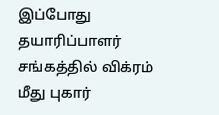இப்போது தயாரிப்பாளர் சங்கத்தில் விக்ரம் மீது புகார்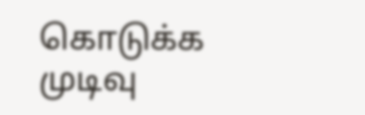கொடுக்க முடிவு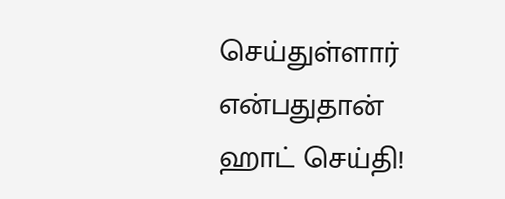செய்துள்ளார் என்பதுதான் ஹாட் செய்தி!